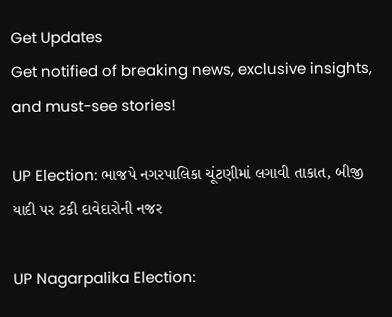Get Updates
Get notified of breaking news, exclusive insights, and must-see stories!

UP Election: ભાજપે નગરપાલિકા ચૂંટણીમાં લગાવી તાકાત, બીજી યાદી પર ટકી દાવેદારોની નજર

UP Nagarpalika Election: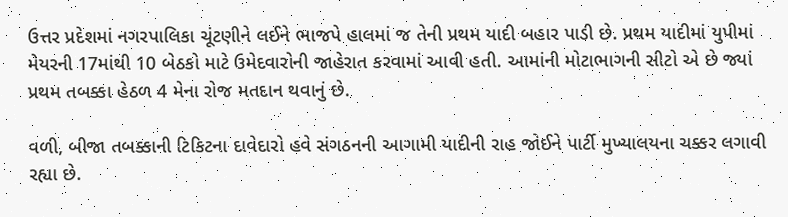ઉત્તર પ્રદેશમાં નગરપાલિકા ચૂંટણીને લઈને ભાજપે હાલમાં જ તેની પ્રથમ યાદી બહાર પાડી છે. પ્રથમ યાદીમાં યુપીમાં મેયરની 17માંથી 10 બેઠકો માટે ઉમેદવારોની જાહેરાત કરવામાં આવી હતી. આમાંની મોટાભાગની સીટો એ છે જ્યાં પ્રથમ તબક્કા હેઠળ 4 મેના રોજ મતદાન થવાનું છે.

વળી, બીજા તબક્કાની ટિકિટના દાવેદારો હવે સંગઠનની આગામી યાદીની રાહ જોઈને પાર્ટી મુખ્યાલયના ચક્કર લગાવી રહ્યા છે.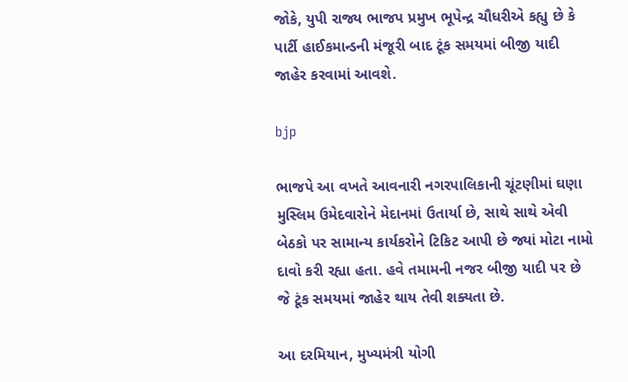જોકે, યુપી રાજ્ય ભાજપ પ્રમુખ ભૂપેન્દ્ર ચૌધરીએ કહ્યુ છે કે પાર્ટી હાઈકમાન્ડની મંજૂરી બાદ ટૂંક સમયમાં બીજી યાદી જાહેર કરવામાં આવશે.

bjp

ભાજપે આ વખતે આવનારી નગરપાલિકાની ચૂંટણીમાં ઘણા મુસ્લિમ ઉમેદવારોને મેદાનમાં ઉતાર્યા છે, સાથે સાથે એવી બેઠકો પર સામાન્ય કાર્યકરોને ટિકિટ આપી છે જ્યાં મોટા નામો દાવો કરી રહ્યા હતા. હવે તમામની નજર બીજી યાદી પર છે જે ટૂંક સમયમાં જાહેર થાય તેવી શક્યતા છે.

આ દરમિયાન, મુખ્યમંત્રી યોગી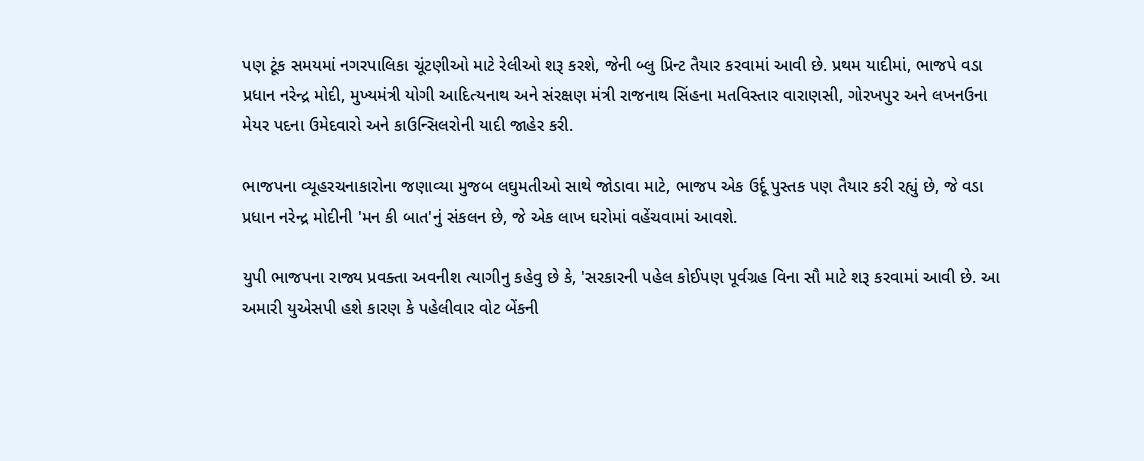પણ ટૂંક સમયમાં નગરપાલિકા ચૂંટણીઓ માટે રેલીઓ શરૂ કરશે, જેની બ્લુ પ્રિન્ટ તૈયાર કરવામાં આવી છે. પ્રથમ યાદીમાં, ભાજપે વડા પ્રધાન નરેન્દ્ર મોદી, મુખ્યમંત્રી યોગી આદિત્યનાથ અને સંરક્ષણ મંત્રી રાજનાથ સિંહના મતવિસ્તાર વારાણસી, ગોરખપુર અને લખનઉના મેયર પદના ઉમેદવારો અને કાઉન્સિલરોની યાદી જાહેર કરી.

ભાજપના વ્યૂહરચનાકારોના જણાવ્યા મુજબ લઘુમતીઓ સાથે જોડાવા માટે, ભાજપ એક ઉર્દૂ પુસ્તક પણ તૈયાર કરી રહ્યું છે, જે વડા પ્રધાન નરેન્દ્ર મોદીની 'મન કી બાત'નું સંકલન છે, જે એક લાખ ઘરોમાં વહેંચવામાં આવશે.

યુપી ભાજપના રાજ્ય પ્રવક્તા અવનીશ ત્યાગીનુ કહેવુ છે કે, 'સરકારની પહેલ કોઈપણ પૂર્વગ્રહ વિના સૌ માટે શરૂ કરવામાં આવી છે. આ અમારી યુએસપી હશે કારણ કે પહેલીવાર વોટ બેંકની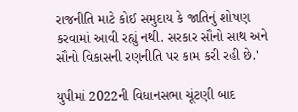રાજનીતિ માટે કોઈ સમુદાય કે જાતિનું શોષણ કરવામાં આવી રહ્યું નથી. સરકાર સૌનો સાથ અને સૌનો વિકાસની રણનીતિ પર કામ કરી રહી છે.'

યુપીમાં 2022ની વિધાનસભા ચૂંટણી બાદ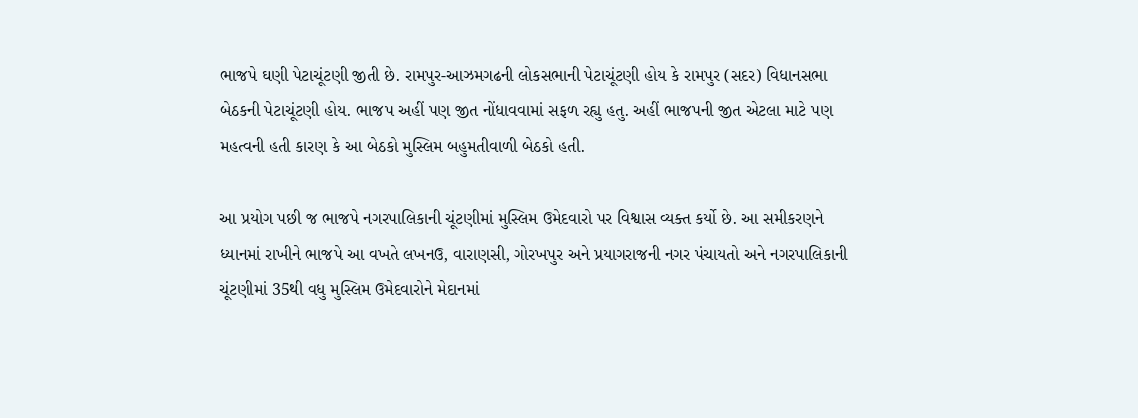ભાજપે ઘણી પેટાચૂંટણી જીતી છે. રામપુર-આઝમગઢની લોકસભાની પેટાચૂંટણી હોય કે રામપુર (સદર) વિધાનસભા બેઠકની પેટાચૂંટણી હોય. ભાજપ અહીં પણ જીત નોંધાવવામાં સફળ રહ્યુ હતુ. અહીં ભાજપની જીત એટલા માટે પણ મહત્વની હતી કારણ કે આ બેઠકો મુસ્લિમ બહુમતીવાળી બેઠકો હતી.

આ પ્રયોગ પછી જ ભાજપે નગરપાલિકાની ચૂંટણીમાં મુસ્લિમ ઉમેદવારો પર વિશ્વાસ વ્યક્ત કર્યો છે. આ સમીકરણને ધ્યાનમાં રાખીને ભાજપે આ વખતે લખનઉ, વારાણસી, ગોરખપુર અને પ્રયાગરાજની નગર પંચાયતો અને નગરપાલિકાની ચૂંટણીમાં 35થી વધુ મુસ્લિમ ઉમેદવારોને મેદાનમાં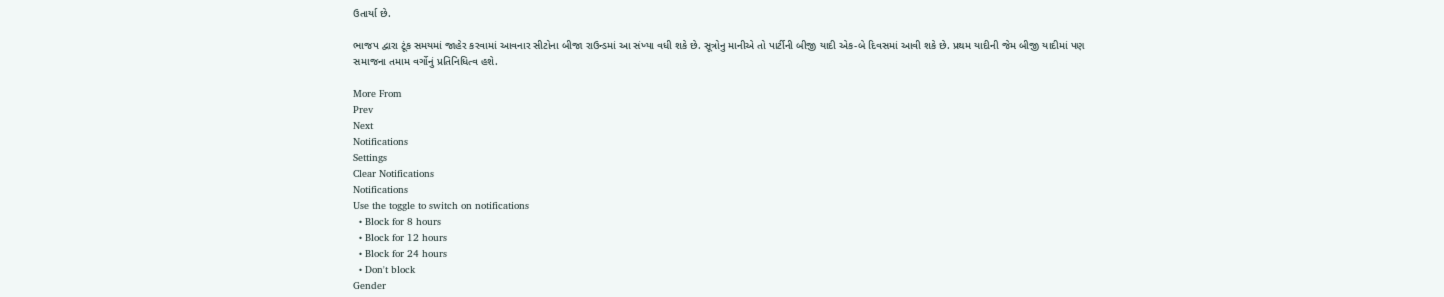ઉતાર્યા છે.

ભાજપ દ્વારા ટૂંક સમયમાં જાહેર કરવામાં આવનાર સીટોના બીજા રાઉન્ડમાં આ સંખ્યા વધી શકે છે. સૂત્રોનુ માનીએ તો પાર્ટીની બીજી યાદી એક-બે દિવસમાં આવી શકે છે. પ્રથમ યાદીની જેમ બીજી યાદીમાં પણ સમાજના તમામ વર્ગોનું પ્રતિનિધિત્વ હશે.

More From
Prev
Next
Notifications
Settings
Clear Notifications
Notifications
Use the toggle to switch on notifications
  • Block for 8 hours
  • Block for 12 hours
  • Block for 24 hours
  • Don't block
Gender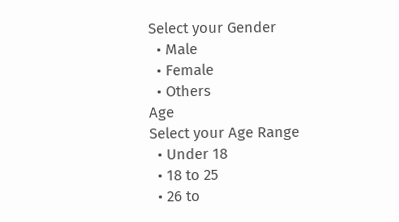Select your Gender
  • Male
  • Female
  • Others
Age
Select your Age Range
  • Under 18
  • 18 to 25
  • 26 to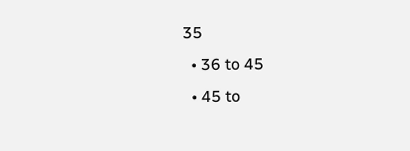35
  • 36 to 45
  • 45 to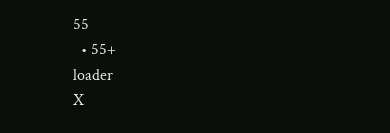55
  • 55+
loader
X